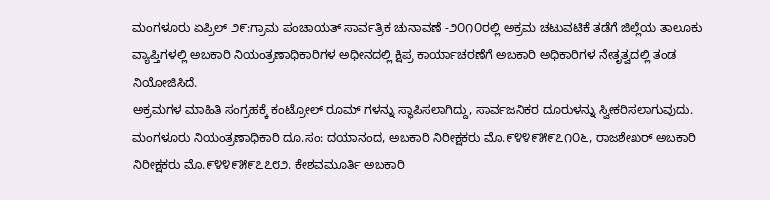ಮಂಗಳೂರು ಏಪ್ರಿಲ್ ೨೯:ಗ್ರಾಮ ಪಂಚಾಯತ್ ಸಾರ್ವತ್ರಿಕ ಚುನಾವಣೆ -೨೦೧೦ರಲ್ಲಿ ಅಕ್ರಮ ಚಟುವಟಿಕೆ ತಡೆಗೆ ಜಿಲ್ಲೆಯ ತಾಲೂಕು ವ್ಯಾಪ್ತಿಗಳಲ್ಲಿ ಅಬಕಾರಿ ನಿಯಂತ್ರಣಾಧಿಕಾರಿಗಳ ಅಧೀನದಲ್ಲಿ ಕ್ಷಿಪ್ರ ಕಾರ್ಯಾಚರಣೆಗೆ ಅಬಕಾರಿ ಅಧಿಕಾರಿಗಳ ನೇತೃತ್ವದಲ್ಲಿ ತಂಡ ನಿಯೋಜಿಸಿದೆ.
ಅಕ್ರಮಗಳ ಮಾಹಿತಿ ಸಂಗ್ರಹಕ್ಕೆ ಕಂಟ್ರೋಲ್ ರೂಮ್ ಗಳನ್ನು ಸ್ಥಾಪಿಸಲಾಗಿದ್ದು, ಸಾರ್ವಜನಿಕರ ದೂರುಳನ್ನು ಸ್ವೀಕರಿಸಲಾಗುವುದು.
ಮಂಗಳೂರು ನಿಯಂತ್ರಣಾಧಿಕಾರಿ ದೂ.ಸಂ: ದಯಾನಂದ, ಅಬಕಾರಿ ನಿರೀಕ್ಷಕರು ಮೊ.೯೪೪೯೫೯೭೧೦೬, ರಾಜಶೇಖರ್ ಅಬಕಾರಿ ನಿರೀಕ್ಷಕರು ಮೊ.೯೪೪೯೫೯೭೭೮೨. ಕೇಶವಮೂರ್ತಿ ಅಬಕಾರಿ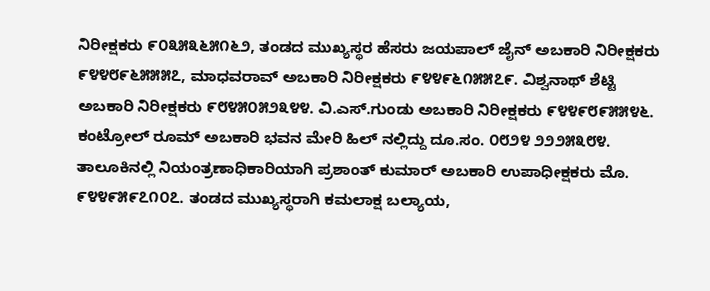ನಿರೀಕ್ಷಕರು ೯೦೩೫೩೬೫೧೬೨, ತಂಡದ ಮುಖ್ಯಸ್ಥರ ಹೆಸರು ಜಯಪಾಲ್ ಜೈನ್ ಅಬಕಾರಿ ನಿರೀಕ್ಷಕರು ೯೪೪೮೯೬೫೫೫೭, ಮಾಧವರಾವ್ ಅಬಕಾರಿ ನಿರೀಕ್ಷಕರು ೯೪೪೯೬೧೫೫೭೯. ವಿಶ್ವನಾಥ್ ಶೆಟ್ಟಿ ಅಬಕಾರಿ ನಿರೀಕ್ಷಕರು ೯೮೪೫೦೫೨೩೪೪. ವಿ.ಎಸ್.ಗುಂಡು ಅಬಕಾರಿ ನಿರೀಕ್ಷಕರು ೯೪೪೯೮೯೫೫೪೬. ಕಂಟ್ರೋಲ್ ರೂಮ್ ಅಬಕಾರಿ ಭವನ ಮೇರಿ ಹಿಲ್ ನಲ್ಲಿದ್ದು ದೂ.ಸಂ. ೦೮೨೪ ೨೨೨೫೩೮೪.
ತಾಲೂಕಿನಲ್ಲಿ ನಿಯಂತ್ರಣಾಧಿಕಾರಿಯಾಗಿ ಪ್ರಶಾಂತ್ ಕುಮಾರ್ ಅಬಕಾರಿ ಉಪಾಧೀಕ್ಷಕರು ಮೊ. ೯೪೪೯೫೯೭೧೦೭. ತಂಡದ ಮುಖ್ಯಸ್ಥರಾಗಿ ಕಮಲಾಕ್ಷ ಬಲ್ಯಾಯ,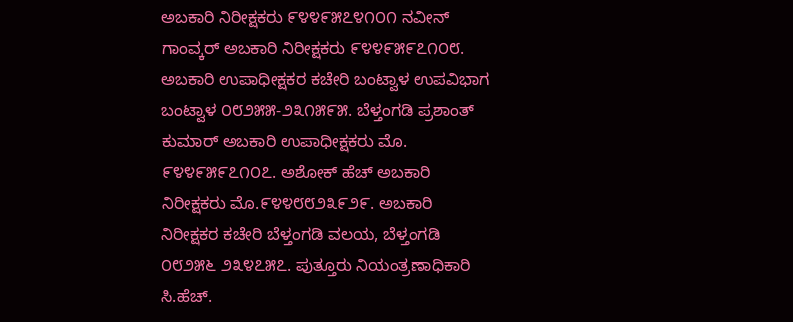ಅಬಕಾರಿ ನಿರೀಕ್ಷಕರು ೯೪೪೯೫೭೪೧೦೧ ನವೀನ್ ಗಾಂವ್ಕರ್ ಅಬಕಾರಿ ನಿರೀಕ್ಷಕರು ೯೪೪೯೫೯೭೧೦೮. ಅಬಕಾರಿ ಉಪಾಧೀಕ್ಷಕರ ಕಚೇರಿ ಬಂಟ್ವಾಳ ಉಪವಿಭಾಗ ಬಂಟ್ವಾಳ ೦೮೨೫೫-೨೩೧೫೯೫. ಬೆಳ್ತಂಗಡಿ ಪ್ರಶಾಂತ್ ಕುಮಾರ್ ಅಬಕಾರಿ ಉಪಾಧೀಕ್ಷಕರು ಮೊ. ೯೪೪೯೫೯೭೧೦೭. ಅಶೋಕ್ ಹೆಚ್ ಅಬಕಾರಿ ನಿರೀಕ್ಷಕರು ಮೊ.೯೪೪೮೮೨೩೯೨೯. ಅಬಕಾರಿ ನಿರೀಕ್ಷಕರ ಕಚೇರಿ ಬೆಳ್ತಂಗಡಿ ವಲಯ, ಬೆಳ್ತಂಗಡಿ ೦೮೨೫೬ ೨೩೪೭೫೭. ಪುತ್ತೂರು ನಿಯಂತ್ರಣಾಧಿಕಾರಿ ಸಿ.ಹೆಚ್.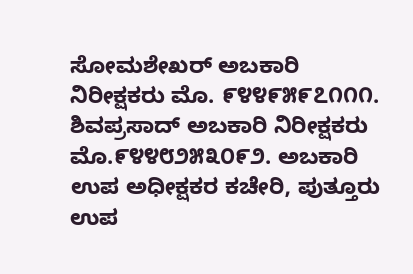ಸೋಮಶೇಖರ್ ಅಬಕಾರಿ ನಿರೀಕ್ಷಕರು ಮೊ. ೯೪೪೯೫೯೭೧೧೧. ಶಿವಪ್ರಸಾದ್ ಅಬಕಾರಿ ನಿರೀಕ್ಷಕರು ಮೊ.೯೪೪೮೨೫೩೦೯೨. ಅಬಕಾರಿ ಉಪ ಅಧೀಕ್ಷಕರ ಕಚೇರಿ, ಪುತ್ತೂರು ಉಪ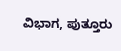ವಿಭಾಗ, ಪುತ್ತೂರು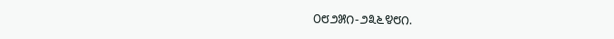೦೮೨೫೧-೨೩೬೪೮೧.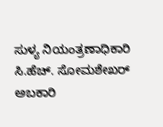ಸುಳ್ಯ ನಿಯಂತ್ರಣಾಧಿಕಾರಿ ಸಿ.ಹೆಚ್. ಸೋಮಶೇಖರ್ ಅಬಕಾರಿ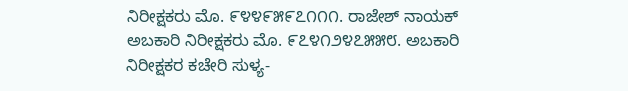ನಿರೀಕ್ಷಕರು ಮೊ. ೯೪೪೯೫೯೭೧೧೧. ರಾಜೇಶ್ ನಾಯಕ್ ಅಬಕಾರಿ ನಿರೀಕ್ಷಕರು ಮೊ. ೯೭೪೧೨೪೭೫೫೮. ಅಬಕಾರಿ ನಿರೀಕ್ಷಕರ ಕಚೇರಿ ಸುಳ್ಯ-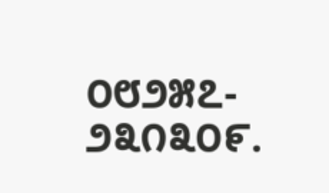೦೮೨೫೭- ೨೩೧೩೦೯.